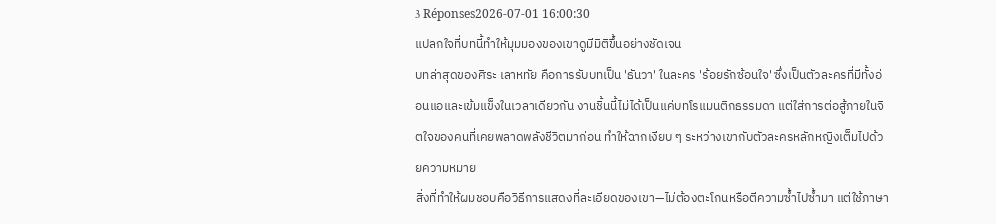3 Réponses2026-07-01 16:00:30
แปลกใจที่บทนี้ทำให้มุมมองของเขาดูมีมิติขึ้นอย่างชัดเจน
บทล่าสุดของศิระ เลาหทัย คือการรับบทเป็น 'ธันวา' ในละคร 'ร้อยรักซ้อนใจ' ซึ่งเป็นตัวละครที่มีทั้งอ่อนแอและเข้มแข็งในเวลาเดียวกัน งานชิ้นนี้ไม่ได้เป็นแค่บทโรแมนติกธรรมดา แต่ใส่การต่อสู้ภายในจิตใจของคนที่เคยพลาดพลังชีวิตมาก่อน ทำให้ฉากเงียบ ๆ ระหว่างเขากับตัวละครหลักหญิงเต็มไปด้วยความหมาย
สิ่งที่ทำให้ผมชอบคือวิธีการแสดงที่ละเอียดของเขา—ไม่ต้องตะโกนหรือตีความซ้ำไปซ้ำมา แต่ใช้ภาษา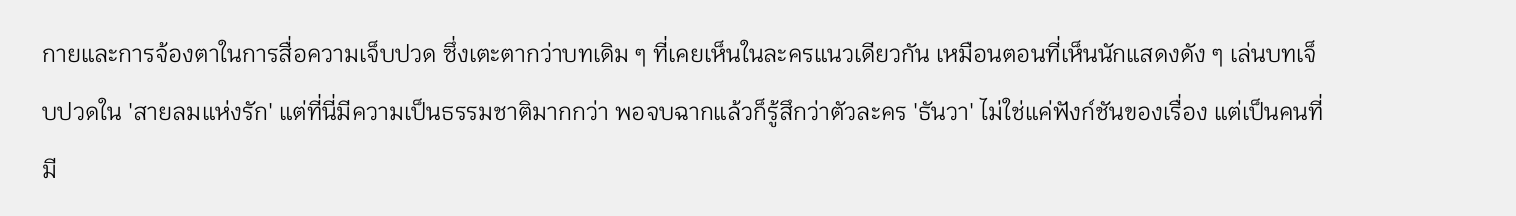กายและการจ้องตาในการสื่อความเจ็บปวด ซึ่งเตะตากว่าบทเดิม ๆ ที่เคยเห็นในละครแนวเดียวกัน เหมือนตอนที่เห็นนักแสดงดัง ๆ เล่นบทเจ็บปวดใน 'สายลมแห่งรัก' แต่ที่นี่มีความเป็นธรรมชาติมากกว่า พอจบฉากแล้วก็รู้สึกว่าตัวละคร 'ธันวา' ไม่ใช่แค่ฟังก์ชันของเรื่อง แต่เป็นคนที่มี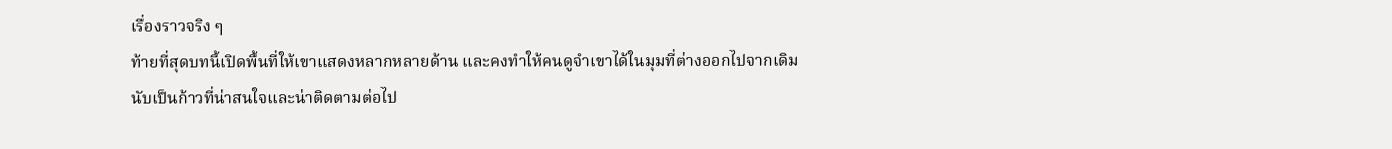เรื่องราวจริง ๆ
ท้ายที่สุดบทนี้เปิดพื้นที่ให้เขาแสดงหลากหลายด้าน และคงทำให้คนดูจำเขาได้ในมุมที่ต่างออกไปจากเดิม นับเป็นก้าวที่น่าสนใจและน่าติดตามต่อไป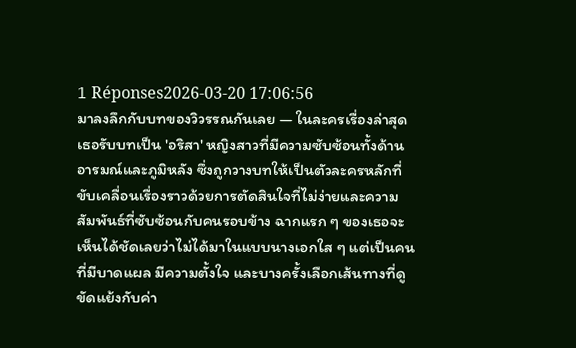1 Réponses2026-03-20 17:06:56
มาลงลึกกับบทของวิวรรณกันเลย — ในละครเรื่องล่าสุดเธอรับบทเป็น 'อริสา' หญิงสาวที่มีความซับซ้อนทั้งด้านอารมณ์และภูมิหลัง ซึ่งถูกวางบทให้เป็นตัวละครหลักที่ขับเคลื่อนเรื่องราวด้วยการตัดสินใจที่ไม่ง่ายและความสัมพันธ์ที่ซับซ้อนกับคนรอบข้าง ฉากแรก ๆ ของเธอจะเห็นได้ชัดเลยว่าไม่ได้มาในแบบนางเอกใส ๆ แต่เป็นคนที่มีบาดแผล มีความตั้งใจ และบางครั้งเลือกเส้นทางที่ดูขัดแย้งกับค่า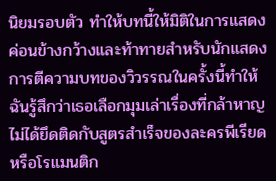นิยมรอบตัว ทำให้บทนี้ให้มิติในการแสดงค่อนข้างกว้างและท้าทายสำหรับนักแสดง
การตีความบทของวิวรรณในครั้งนี้ทำให้ฉันรู้สึกว่าเธอเลือกมุมเล่าเรื่องที่กล้าหาญ ไม่ได้ยึดติดกับสูตรสำเร็จของละครพีเรียดหรือโรแมนติก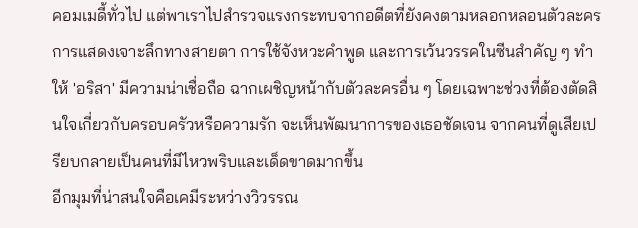คอมเมดี้ทั่วไป แต่พาเราไปสำรวจแรงกระทบจากอดีตที่ยังคงตามหลอกหลอนตัวละคร การแสดงเจาะลึกทางสายตา การใช้จังหวะคำพูด และการเว้นวรรคในซีนสำคัญ ๆ ทำให้ 'อริสา' มีความน่าเชื่อถือ ฉากเผชิญหน้ากับตัวละครอื่น ๆ โดยเฉพาะช่วงที่ต้องตัดสินใจเกี่ยวกับครอบครัวหรือความรัก จะเห็นพัฒนาการของเธอชัดเจน จากคนที่ดูเสียเปรียบกลายเป็นคนที่มีไหวพริบและเด็ดขาดมากขึ้น
อีกมุมที่น่าสนใจคือเคมีระหว่างวิวรรณ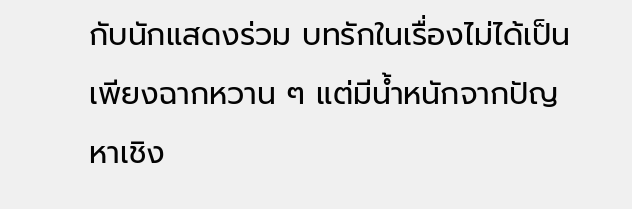กับนักแสดงร่วม บทรักในเรื่องไม่ได้เป็นเพียงฉากหวาน ๆ แต่มีน้ำหนักจากปัญหาเชิง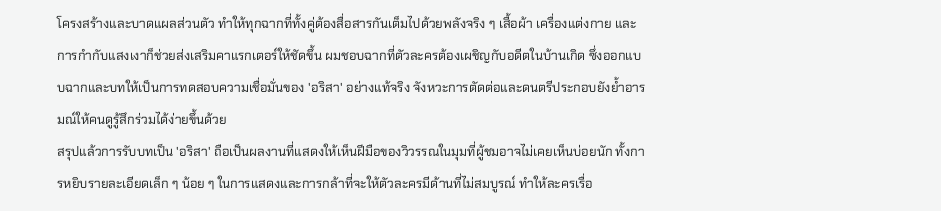โครงสร้างและบาดแผลส่วนตัว ทำให้ทุกฉากที่ทั้งคู่ต้องสื่อสารกันเต็มไปด้วยพลังจริง ๆ เสื้อผ้า เครื่องแต่งกาย และการกำกับแสงเงาก็ช่วยส่งเสริมคาแรกเตอร์ให้ชัดขึ้น ผมชอบฉากที่ตัวละครต้องเผชิญกับอดีตในบ้านเกิด ซึ่งออกแบบฉากและบทให้เป็นการทดสอบความเชื่อมั่นของ 'อริสา' อย่างแท้จริง จังหวะการตัดต่อและดนตรีประกอบยังย้ำอารมณ์ให้คนดูรู้สึกร่วมได้ง่ายขึ้นด้วย
สรุปแล้วการรับบทเป็น 'อริสา' ถือเป็นผลงานที่แสดงให้เห็นฝีมือของวิวรรณในมุมที่ผู้ชมอาจไม่เคยเห็นบ่อยนัก ทั้งการหยิบรายละเอียดเล็ก ๆ น้อย ๆ ในการแสดงและการกล้าที่จะให้ตัวละครมีด้านที่ไม่สมบูรณ์ ทำให้ละครเรื่อ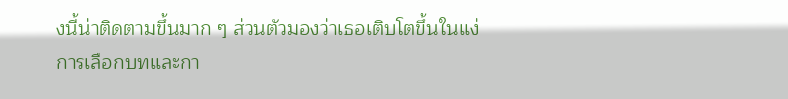งนี้น่าติดตามขึ้นมาก ๆ ส่วนตัวมองว่าเธอเติบโตขึ้นในแง่การเลือกบทและกา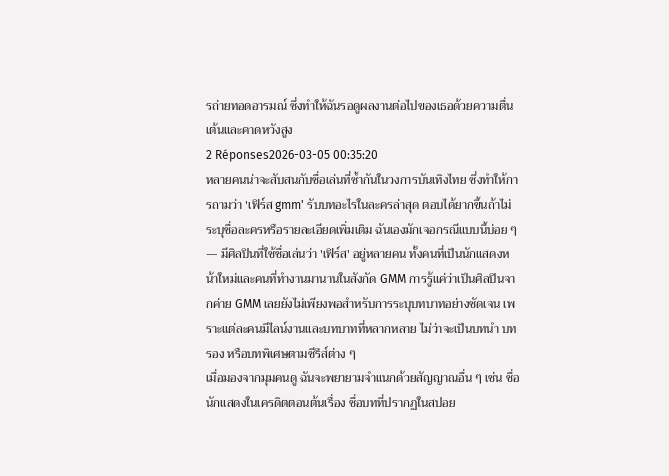รถ่ายทอดอารมณ์ ซึ่งทำให้ฉันรอดูผลงานต่อไปของเธอด้วยความตื่นเต้นและคาดหวังสูง
2 Réponses2026-03-05 00:35:20
หลายคนน่าจะสับสนกับชื่อเล่นที่ซ้ำกันในวงการบันเทิงไทย ซึ่งทำให้การถามว่า 'เฟิร์ส gmm' รับบทอะไรในละครล่าสุด ตอบได้ยากขึ้นถ้าไม่ระบุชื่อละครหรือรายละเอียดเพิ่มเติม ฉันเองมักเจอกรณีแบบนี้บ่อย ๆ — มีศิลปินที่ใช้ชื่อเล่นว่า 'เฟิร์ส' อยู่หลายคน ทั้งคนที่เป็นนักแสดงหน้าใหม่และคนที่ทำงานมานานในสังกัด GMM การรู้แค่ว่าเป็นศิลปินจากค่าย GMM เลยยังไม่เพียงพอสำหรับการระบุบทบาทอย่างชัดเจน เพราะแต่ละคนมีไลน์งานและบทบาทที่หลากหลาย ไม่ว่าจะเป็นบทนำ บทรอง หรือบทพิเศษตามซีรีส์ต่าง ๆ
เมื่อมองจากมุมคนดู ฉันจะพยายามจำแนกด้วยสัญญาณอื่น ๆ เช่น ชื่อนักแสดงในเครดิตตอนต้นเรื่อง ชื่อบทที่ปรากฏในสปอย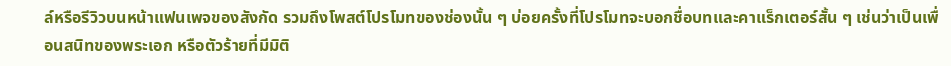ล์หรือรีวิวบนหน้าแฟนเพจของสังกัด รวมถึงโพสต์โปรโมทของช่องนั้น ๆ บ่อยครั้งที่โปรโมทจะบอกชื่อบทและคาแร็กเตอร์สั้น ๆ เช่นว่าเป็นเพื่อนสนิทของพระเอก หรือตัวร้ายที่มีมิติ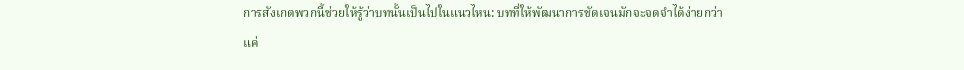การสังเกตพวกนี้ช่วยให้รู้ว่าบทนั้นเป็นไปในแนวไหน: บทที่ให้พัฒนาการชัดเจนมักจะจดจำได้ง่ายกว่าแค่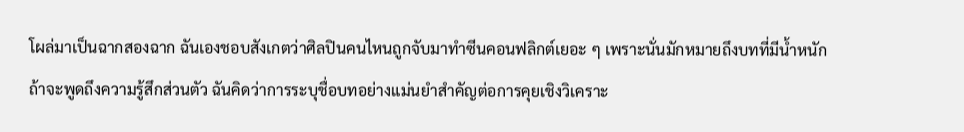โผล่มาเป็นฉากสองฉาก ฉันเองชอบสังเกตว่าศิลปินคนไหนถูกจับมาทำซีนคอนฟลิกต์เยอะ ๆ เพราะนั่นมักหมายถึงบทที่มีน้ำหนัก
ถ้าจะพูดถึงความรู้สึกส่วนตัว ฉันคิดว่าการระบุชื่อบทอย่างแม่นยำสำคัญต่อการคุยเชิงวิเคราะ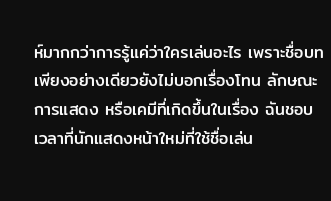ห์มากกว่าการรู้แค่ว่าใครเล่นอะไร เพราะชื่อบทเพียงอย่างเดียวยังไม่บอกเรื่องโทน ลักษณะการแสดง หรือเคมีที่เกิดขึ้นในเรื่อง ฉันชอบเวลาที่นักแสดงหน้าใหม่ที่ใช้ชื่อเล่น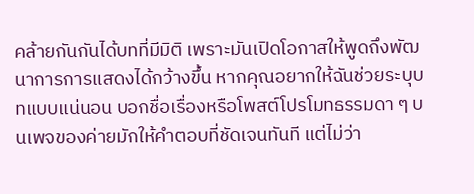คล้ายกันกันได้บทที่มีมิติ เพราะมันเปิดโอกาสให้พูดถึงพัฒนาการการแสดงได้กว้างขึ้น หากคุณอยากให้ฉันช่วยระบุบทแบบแน่นอน บอกชื่อเรื่องหรือโพสต์โปรโมทธรรมดา ๆ บนเพจของค่ายมักให้คำตอบที่ชัดเจนทันที แต่ไม่ว่า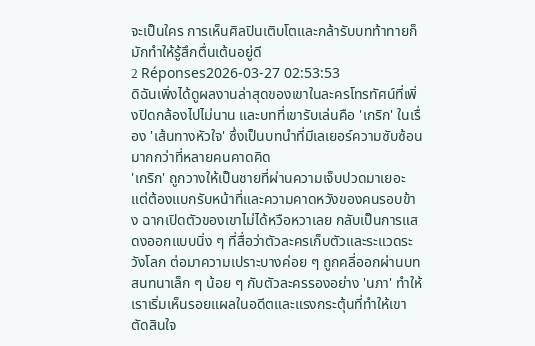จะเป็นใคร การเห็นศิลปินเติบโตและกล้ารับบทท้าทายก็มักทำให้รู้สึกตื่นเต้นอยู่ดี
2 Réponses2026-03-27 02:53:53
ดิฉันเพิ่งได้ดูผลงานล่าสุดของเขาในละครโทรทัศน์ที่เพิ่งปิดกล้องไปไม่นาน และบทที่เขารับเล่นคือ 'เกริก' ในเรื่อง 'เส้นทางหัวใจ' ซึ่งเป็นบทนำที่มีเลเยอร์ความซับซ้อนมากกว่าที่หลายคนคาดคิด
'เกริก' ถูกวางให้เป็นชายที่ผ่านความเจ็บปวดมาเยอะ แต่ต้องแบกรับหน้าที่และความคาดหวังของคนรอบข้าง ฉากเปิดตัวของเขาไม่ได้หวือหวาเลย กลับเป็นการแสดงออกแบบนิ่ง ๆ ที่สื่อว่าตัวละครเก็บตัวและระแวดระวังโลก ต่อมาความเปราะบางค่อย ๆ ถูกคลี่ออกผ่านบทสนทนาเล็ก ๆ น้อย ๆ กับตัวละครรองอย่าง 'นภา' ทำให้เราเริ่มเห็นรอยแผลในอดีตและแรงกระตุ้นที่ทำให้เขาตัดสินใจ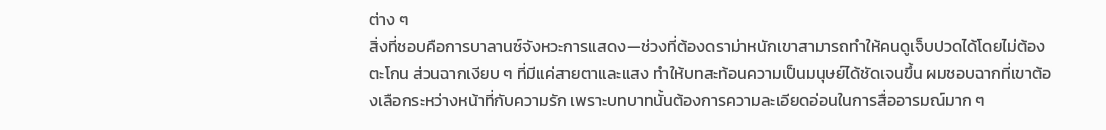ต่าง ๆ
สิ่งที่ชอบคือการบาลานซ์จังหวะการแสดง—ช่วงที่ต้องดราม่าหนักเขาสามารถทำให้คนดูเจ็บปวดได้โดยไม่ต้องตะโกน ส่วนฉากเงียบ ๆ ที่มีแค่สายตาและแสง ทำให้บทสะท้อนความเป็นมนุษย์ได้ชัดเจนขึ้น ผมชอบฉากที่เขาต้องเลือกระหว่างหน้าที่กับความรัก เพราะบทบาทนั้นต้องการความละเอียดอ่อนในการสื่ออารมณ์มาก ๆ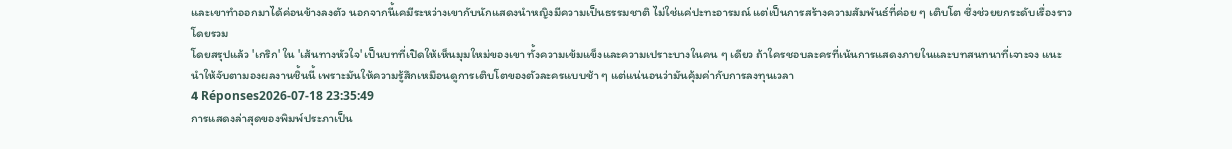และเขาทำออกมาได้ค่อนข้างลงตัว นอกจากนี้เคมีระหว่างเขากับนักแสดงนำหญิงมีความเป็นธรรมชาติ ไม่ใช่แค่ปะทะอารมณ์ แต่เป็นการสร้างความสัมพันธ์ที่ค่อย ๆ เติบโต ซึ่งช่วยยกระดับเรื่องราวโดยรวม
โดยสรุปแล้ว 'เกริก' ใน 'เส้นทางหัวใจ' เป็นบทที่เปิดให้เห็นมุมใหม่ของเขา ทั้งความเข้มแข็งและความเปราะบางในคน ๆ เดียว ถ้าใครชอบละครที่เน้นการแสดงภายในและบทสนทนาที่เจาะจง แนะนำให้จับตามองผลงานชิ้นนี้ เพราะมันให้ความรู้สึกเหมือนดูการเติบโตของตัวละครแบบช้า ๆ แต่แน่นอนว่ามันคุ้มค่ากับการลงทุนเวลา
4 Réponses2026-07-18 23:35:49
การแสดงล่าสุดของพิมพ์ประภาเป็น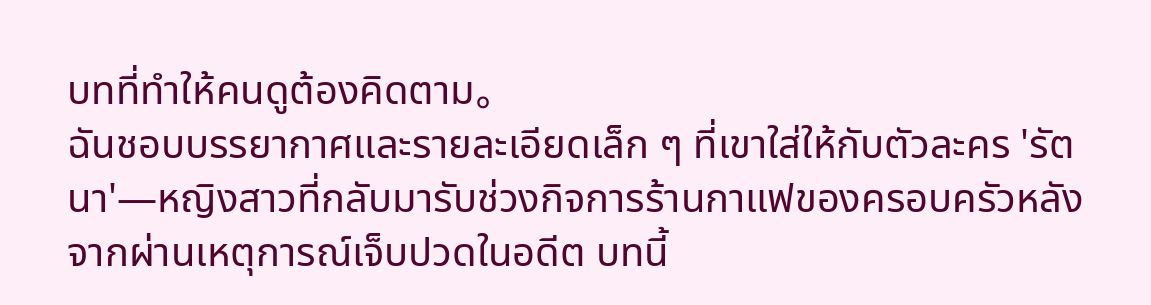บทที่ทำให้คนดูต้องคิดตาม。
ฉันชอบบรรยากาศและรายละเอียดเล็ก ๆ ที่เขาใส่ให้กับตัวละคร 'รัตนา'—หญิงสาวที่กลับมารับช่วงกิจการร้านกาแฟของครอบครัวหลังจากผ่านเหตุการณ์เจ็บปวดในอดีต บทนี้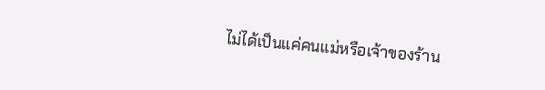ไม่ได้เป็นแค่คนแม่หรือเจ้าของร้าน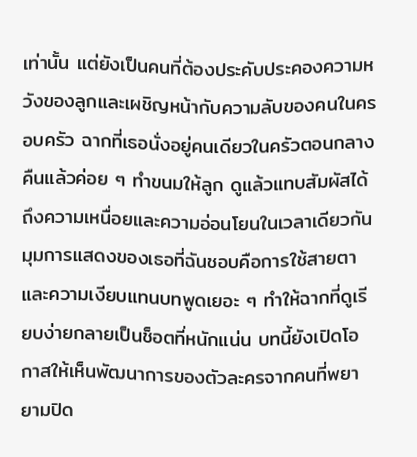เท่านั้น แต่ยังเป็นคนที่ต้องประคับประคองความหวังของลูกและเผชิญหน้ากับความลับของคนในครอบครัว ฉากที่เธอนั่งอยู่คนเดียวในครัวตอนกลางคืนแล้วค่อย ๆ ทำขนมให้ลูก ดูแล้วแทบสัมผัสได้ถึงความเหนื่อยและความอ่อนโยนในเวลาเดียวกัน
มุมการแสดงของเธอที่ฉันชอบคือการใช้สายตาและความเงียบแทนบทพูดเยอะ ๆ ทำให้ฉากที่ดูเรียบง่ายกลายเป็นช็อตที่หนักแน่น บทนี้ยังเปิดโอกาสให้เห็นพัฒนาการของตัวละครจากคนที่พยายามปิด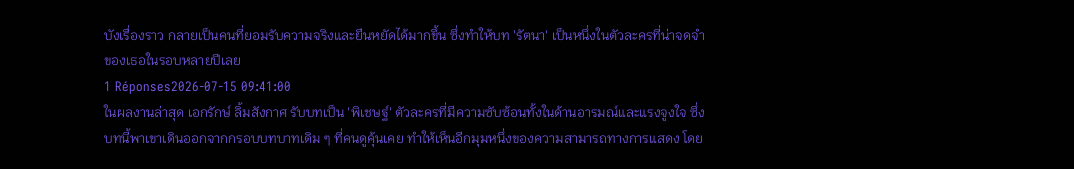บังเรื่องราว กลายเป็นคนที่ยอมรับความจริงและยืนหยัดได้มากขึ้น ซึ่งทำให้บท 'รัตนา' เป็นหนึ่งในตัวละครที่น่าจดจำของเธอในรอบหลายปีเลย
1 Réponses2026-07-15 09:41:00
ในผลงานล่าสุด เอกรักษ์ ลิ้มสังกาศ รับบทเป็น 'พิเชษฐ์' ตัวละครที่มีความซับซ้อนทั้งในด้านอารมณ์และแรงจูงใจ ซึ่งบทนี้พาเขาเดินออกจากกรอบบทบาทเดิม ๆ ที่คนดูคุ้นเคย ทำให้เห็นอีกมุมหนึ่งของความสามารถทางการแสดง โดย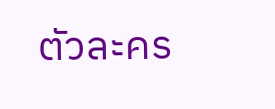ตัวละคร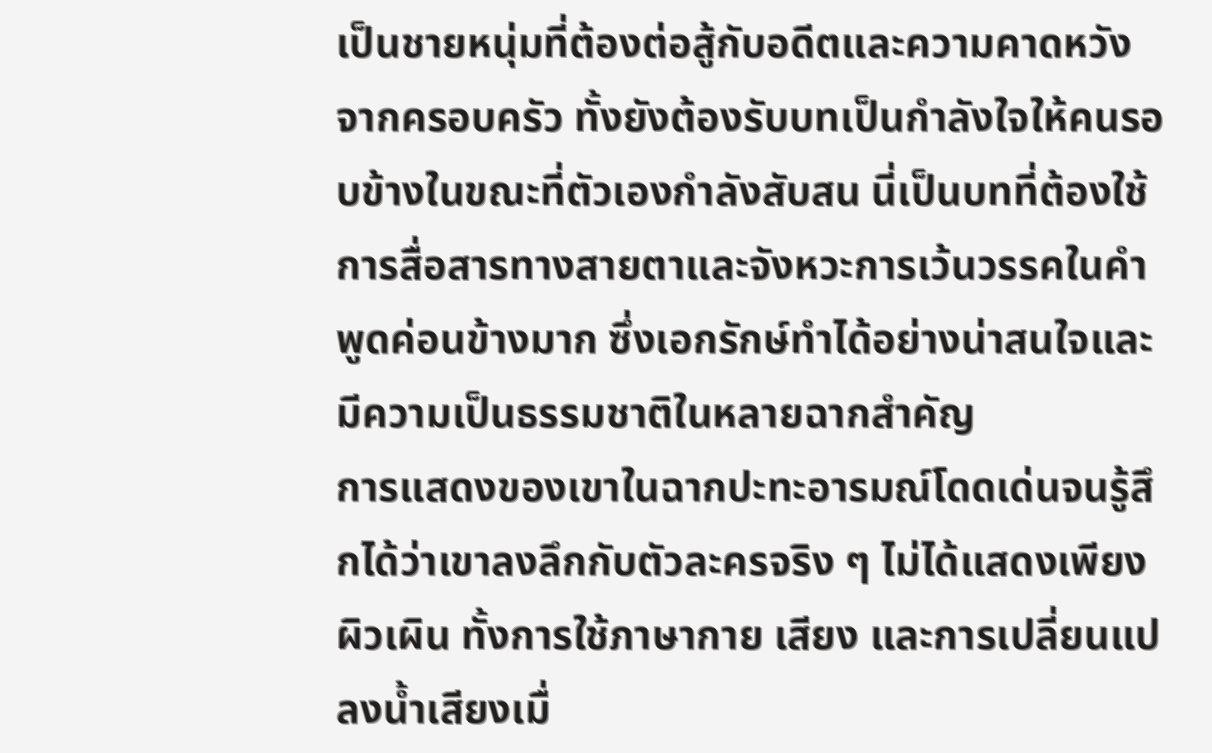เป็นชายหนุ่มที่ต้องต่อสู้กับอดีตและความคาดหวังจากครอบครัว ทั้งยังต้องรับบทเป็นกำลังใจให้คนรอบข้างในขณะที่ตัวเองกำลังสับสน นี่เป็นบทที่ต้องใช้การสื่อสารทางสายตาและจังหวะการเว้นวรรคในคำพูดค่อนข้างมาก ซึ่งเอกรักษ์ทำได้อย่างน่าสนใจและมีความเป็นธรรมชาติในหลายฉากสำคัญ
การแสดงของเขาในฉากปะทะอารมณ์โดดเด่นจนรู้สึกได้ว่าเขาลงลึกกับตัวละครจริง ๆ ไม่ได้แสดงเพียงผิวเผิน ทั้งการใช้ภาษากาย เสียง และการเปลี่ยนแปลงน้ำเสียงเมื่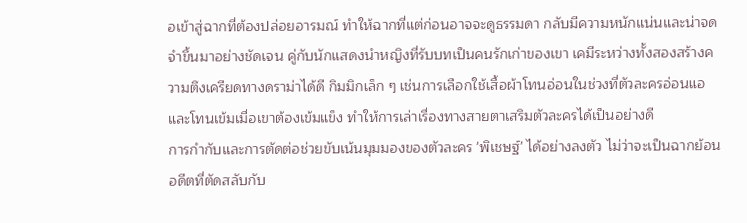อเข้าสู่ฉากที่ต้องปล่อยอารมณ์ ทำให้ฉากที่แต่ก่อนอาจจะดูธรรมดา กลับมีความหนักแน่นและน่าจดจำขึ้นมาอย่างชัดเจน คู่กับนักแสดงนำหญิงที่รับบทเป็นคนรักเก่าของเขา เคมีระหว่างทั้งสองสร้างความตึงเครียดทางดราม่าได้ดี กิมมิกเล็ก ๆ เช่นการเลือกใช้เสื้อผ้าโทนอ่อนในช่วงที่ตัวละครอ่อนแอ และโทนเข้มเมื่อเขาต้องเข้มแข็ง ทำให้การเล่าเรื่องทางสายตาเสริมตัวละครได้เป็นอย่างดี
การกำกับและการตัดต่อช่วยขับเน้นมุมมองของตัวละคร 'พิเชษฐ์' ได้อย่างลงตัว ไม่ว่าจะเป็นฉากย้อนอดีตที่ตัดสลับกับ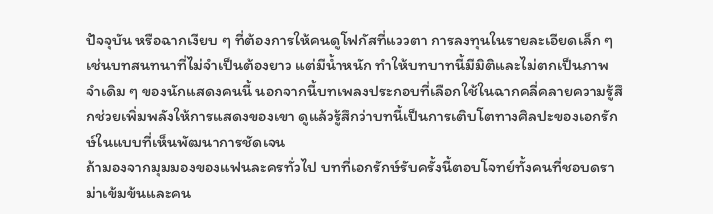ปัจจุบัน หรือฉากเงียบ ๆ ที่ต้องการให้คนดูโฟกัสที่แววตา การลงทุนในรายละเอียดเล็ก ๆ เช่นบทสนทนาที่ไม่จำเป็นต้องยาว แต่มีน้ำหนัก ทำให้บทบาทนี้มีมิติและไม่ตกเป็นภาพจำเดิม ๆ ของนักแสดงคนนี้ นอกจากนี้บทเพลงประกอบที่เลือกใช้ในฉากคลี่คลายความรู้สึกช่วยเพิ่มพลังให้การแสดงของเขา ดูแล้วรู้สึกว่าบทนี้เป็นการเติบโตทางศิลปะของเอกรักษ์ในแบบที่เห็นพัฒนาการชัดเจน
ถ้ามองจากมุมมองของแฟนละครทั่วไป บทที่เอกรักษ์รับครั้งนี้ตอบโจทย์ทั้งคนที่ชอบดราม่าเข้มข้นและคน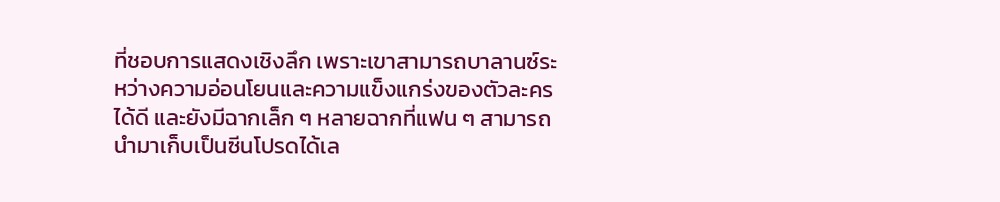ที่ชอบการแสดงเชิงลึก เพราะเขาสามารถบาลานซ์ระหว่างความอ่อนโยนและความแข็งแกร่งของตัวละครได้ดี และยังมีฉากเล็ก ๆ หลายฉากที่แฟน ๆ สามารถนำมาเก็บเป็นซีนโปรดได้เล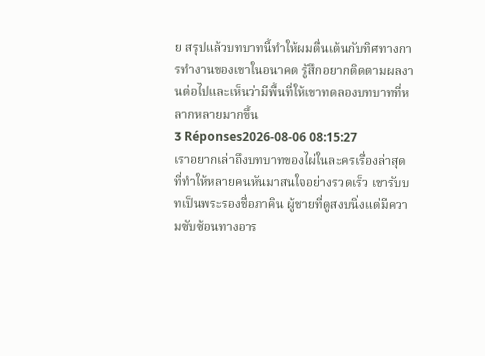ย สรุปแล้วบทบาทนี้ทำให้ผมตื่นเต้นกับทิศทางการทำงานของเขาในอนาคต รู้สึกอยากติดตามผลงานต่อไปและเห็นว่ามีพื้นที่ให้เขาทดลองบทบาทที่หลากหลายมากขึ้น
3 Réponses2026-08-06 08:15:27
เราอยากเล่าถึงบทบาทของไผ่ในละครเรื่องล่าสุดที่ทำให้หลายคนหันมาสนใจอย่างรวดเร็ว เขารับบทเป็นพระรองชื่อภาคิน ผู้ชายที่ดูสงบนิ่งแต่มีความซับซ้อนทางอาร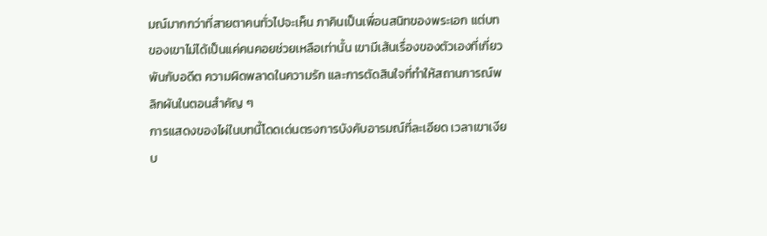มณ์มากกว่าที่สายตาคนทั่วไปจะเห็น ภาคินเป็นเพื่อนสนิทของพระเอก แต่บทของเขาไม่ได้เป็นแค่คนคอยช่วยเหลือเท่านั้น เขามีเส้นเรื่องของตัวเองที่เกี่ยวพันกับอดีต ความผิดพลาดในความรัก และการตัดสินใจที่ทำให้สถานการณ์พลิกผันในตอนสำคัญ ๆ
การแสดงของไผ่ในบทนี้โดดเด่นตรงการบังคับอารมณ์ที่ละเอียด เวลาเขาเงียบ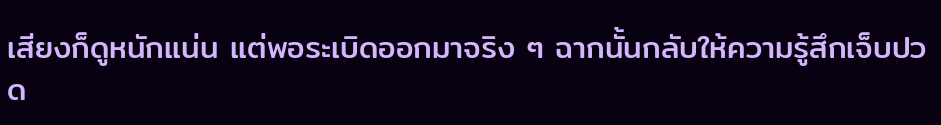เสียงก็ดูหนักแน่น แต่พอระเบิดออกมาจริง ๆ ฉากนั้นกลับให้ความรู้สึกเจ็บปวด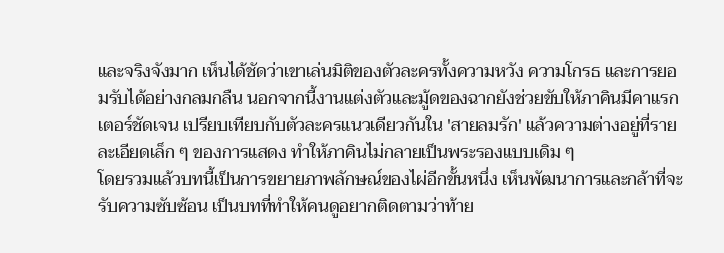และจริงจังมาก เห็นได้ชัดว่าเขาเล่นมิติของตัวละครทั้งความหวัง ความโกรธ และการยอมรับได้อย่างกลมกลืน นอกจากนี้งานแต่งตัวและมู้ดของฉากยังช่วยขับให้ภาคินมีคาแรกเตอร์ชัดเจน เปรียบเทียบกับตัวละครแนวเดียวกันใน 'สายลมรัก' แล้วความต่างอยู่ที่รายละเอียดเล็ก ๆ ของการแสดง ทำให้ภาคินไม่กลายเป็นพระรองแบบเดิม ๆ
โดยรวมแล้วบทนี้เป็นการขยายภาพลักษณ์ของไผ่อีกขั้นหนึ่ง เห็นพัฒนาการและกล้าที่จะรับความซับซ้อน เป็นบทที่ทำให้คนดูอยากติดตามว่าท้าย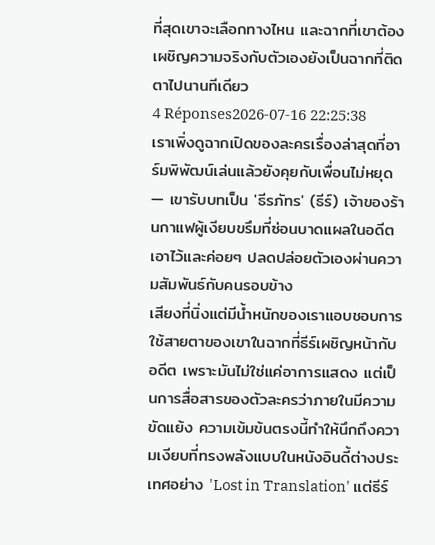ที่สุดเขาจะเลือกทางไหน และฉากที่เขาต้องเผชิญความจริงกับตัวเองยังเป็นฉากที่ติดตาไปนานทีเดียว
4 Réponses2026-07-16 22:25:38
เราเพิ่งดูฉากเปิดของละครเรื่องล่าสุดที่อาร์มพิพัฒน์เล่นแล้วยังคุยกับเพื่อนไม่หยุด — เขารับบทเป็น 'ธีรภัทร' (ธีร์) เจ้าของร้านกาแฟผู้เงียบขรึมที่ซ่อนบาดแผลในอดีตเอาไว้และค่อยๆ ปลดปล่อยตัวเองผ่านความสัมพันธ์กับคนรอบข้าง
เสียงที่นิ่งแต่มีน้ำหนักของเราแอบชอบการใช้สายตาของเขาในฉากที่ธีร์เผชิญหน้ากับอดีต เพราะมันไม่ใช่แค่อาการแสดง แต่เป็นการสื่อสารของตัวละครว่าภายในมีความขัดแย้ง ความเข้มข้นตรงนี้ทำให้นึกถึงความเงียบที่ทรงพลังแบบในหนังอินดี้ต่างประเทศอย่าง 'Lost in Translation' แต่ธีร์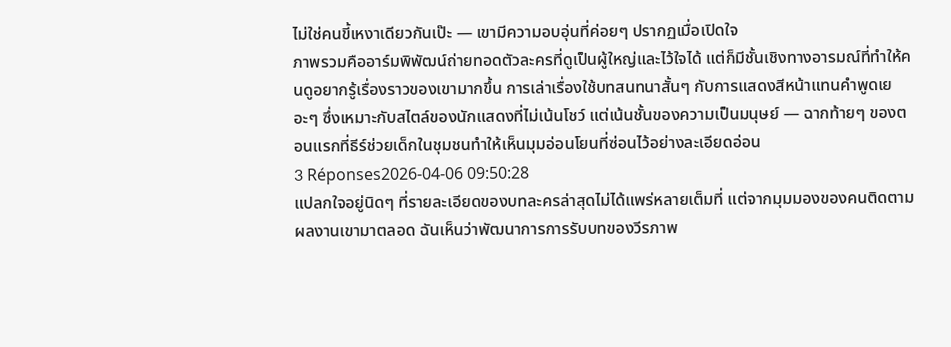ไม่ใช่คนขี้เหงาเดียวกันเป๊ะ — เขามีความอบอุ่นที่ค่อยๆ ปรากฏเมื่อเปิดใจ
ภาพรวมคืออาร์มพิพัฒน์ถ่ายทอดตัวละครที่ดูเป็นผู้ใหญ่และไว้ใจได้ แต่ก็มีชั้นเชิงทางอารมณ์ที่ทำให้คนดูอยากรู้เรื่องราวของเขามากขึ้น การเล่าเรื่องใช้บทสนทนาสั้นๆ กับการแสดงสีหน้าแทนคำพูดเยอะๆ ซึ่งเหมาะกับสไตล์ของนักแสดงที่ไม่เน้นโชว์ แต่เน้นชั้นของความเป็นมนุษย์ — ฉากท้ายๆ ของตอนแรกที่ธีร์ช่วยเด็กในชุมชนทำให้เห็นมุมอ่อนโยนที่ซ่อนไว้อย่างละเอียดอ่อน
3 Réponses2026-04-06 09:50:28
แปลกใจอยู่นิดๆ ที่รายละเอียดของบทละครล่าสุดไม่ได้แพร่หลายเต็มที่ แต่จากมุมมองของคนติดตามผลงานเขามาตลอด ฉันเห็นว่าพัฒนาการการรับบทของวีรภาพ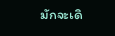มักจะเดิ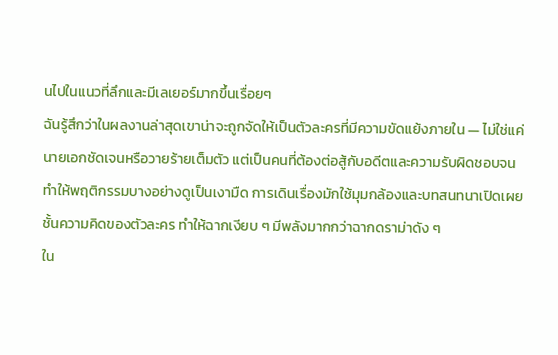นไปในแนวที่ลึกและมีเลเยอร์มากขึ้นเรื่อยๆ
ฉันรู้สึกว่าในผลงานล่าสุดเขาน่าจะถูกจัดให้เป็นตัวละครที่มีความขัดแย้งภายใน — ไม่ใช่แค่นายเอกชัดเจนหรือวายร้ายเต็มตัว แต่เป็นคนที่ต้องต่อสู้กับอดีตและความรับผิดชอบจนทำให้พฤติกรรมบางอย่างดูเป็นเงามืด การเดินเรื่องมักใช้มุมกล้องและบทสนทนาเปิดเผยชั้นความคิดของตัวละคร ทำให้ฉากเงียบ ๆ มีพลังมากกว่าฉากดราม่าดัง ๆ
ใน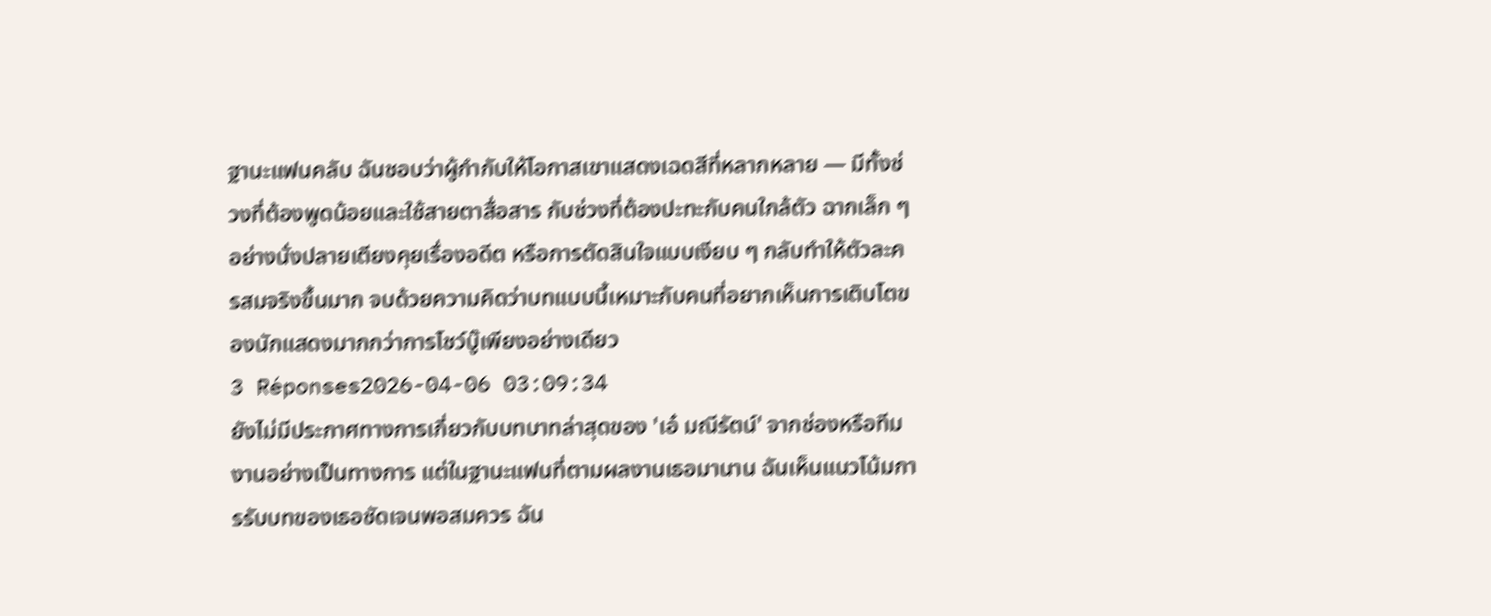ฐานะแฟนคลับ ฉันชอบว่าผู้กำกับให้โอกาสเขาแสดงเฉดสีที่หลากหลาย — มีทั้งช่วงที่ต้องพูดน้อยและใช้สายตาสื่อสาร กับช่วงที่ต้องปะทะกับคนใกล้ตัว ฉากเล็ก ๆ อย่างนั่งปลายเตียงคุยเรื่องอดีต หรือการตัดสินใจแบบเงียบ ๆ กลับทำให้ตัวละครสมจริงขึ้นมาก จบด้วยความคิดว่าบทแบบนี้เหมาะกับคนที่อยากเห็นการเติบโตของนักแสดงมากกว่าการโชว์บู๊เพียงอย่างเดียว
3 Réponses2026-04-06 03:09:34
ยังไม่มีประกาศทางการเกี่ยวกับบทบาทล่าสุดของ 'เอ๋ มณีรัตน์' จากช่องหรือทีมงานอย่างเป็นทางการ แต่ในฐานะแฟนที่ตามผลงานเธอมานาน ฉันเห็นแนวโน้มการรับบทของเธอชัดเจนพอสมควร ฉัน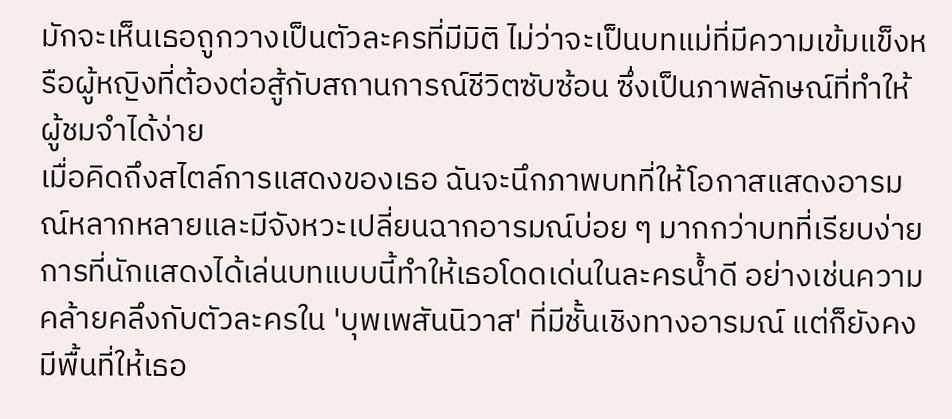มักจะเห็นเธอถูกวางเป็นตัวละครที่มีมิติ ไม่ว่าจะเป็นบทแม่ที่มีความเข้มแข็งหรือผู้หญิงที่ต้องต่อสู้กับสถานการณ์ชีวิตซับซ้อน ซึ่งเป็นภาพลักษณ์ที่ทำให้ผู้ชมจำได้ง่าย
เมื่อคิดถึงสไตล์การแสดงของเธอ ฉันจะนึกภาพบทที่ให้โอกาสแสดงอารมณ์หลากหลายและมีจังหวะเปลี่ยนฉากอารมณ์บ่อย ๆ มากกว่าบทที่เรียบง่าย การที่นักแสดงได้เล่นบทแบบนี้ทำให้เธอโดดเด่นในละครน้ำดี อย่างเช่นความคล้ายคลึงกับตัวละครใน 'บุพเพสันนิวาส' ที่มีชั้นเชิงทางอารมณ์ แต่ก็ยังคงมีพื้นที่ให้เธอ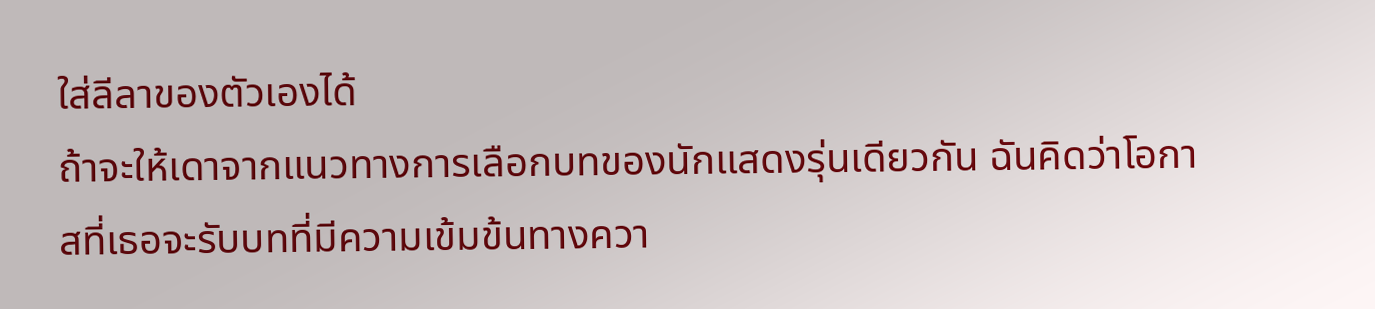ใส่ลีลาของตัวเองได้
ถ้าจะให้เดาจากแนวทางการเลือกบทของนักแสดงรุ่นเดียวกัน ฉันคิดว่าโอกาสที่เธอจะรับบทที่มีความเข้มข้นทางควา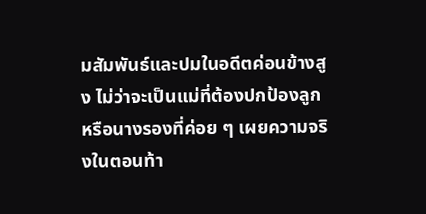มสัมพันธ์และปมในอดีตค่อนข้างสูง ไม่ว่าจะเป็นแม่ที่ต้องปกป้องลูก หรือนางรองที่ค่อย ๆ เผยความจริงในตอนท้า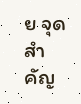ย จุดสำคัญ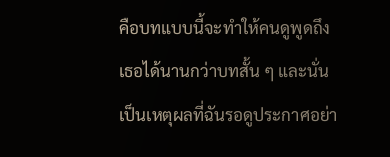คือบทแบบนี้จะทำให้คนดูพูดถึงเธอได้นานกว่าบทสั้น ๆ และนั่นเป็นเหตุผลที่ฉันรอดูประกาศอย่า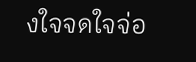งใจจดใจจ่อ